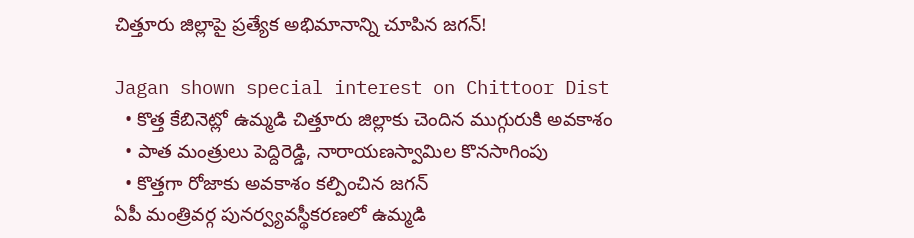చిత్తూరు జిల్లాపై ప్రత్యేక అభిమానాన్ని చూపిన జగన్!

Jagan shown special interest on Chittoor Dist
  • కొత్త కేబినెట్లో ఉమ్మడి చిత్తూరు జిల్లాకు చెందిన ముగ్గురుకి అవకాశం
  • పాత మంత్రులు పెద్దిరెడ్డి, నారాయణస్వామిల కొనసాగింపు
  • కొత్తగా రోజాకు అవకాశం కల్పించిన జగన్
ఏపీ మంత్రివర్గ పునర్వ్యవస్థీకరణలో ఉమ్మడి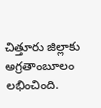చిత్తూరు జిల్లాకు అగ్రతాంబూలం లభించింది.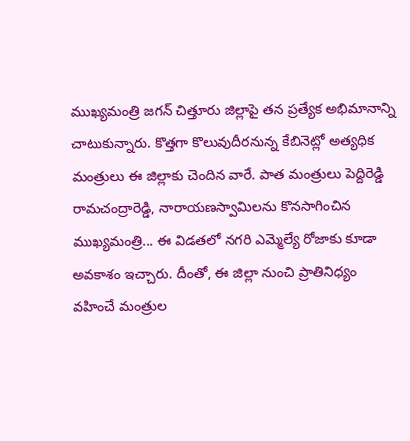ముఖ్యమంత్రి జగన్ చిత్తూరు జిల్లాపై తన ప్రత్యేక అభిమానాన్ని చాటుకున్నారు. కొత్తగా కొలువుదీరనున్న కేబినెట్లో అత్యధిక మంత్రులు ఈ జిల్లాకు చెందిన వారే. పాత మంత్రులు పెద్దిరెడ్డి రామచంద్రారెడ్డి, నారాయణస్వామిలను కొనసాగించిన ముఖ్యమంత్రి... ఈ విడతలో నగరి ఎమ్మెల్యే రోజాకు కూడా అవకాశం ఇచ్చారు. దీంతో, ఈ జిల్లా నుంచి ప్రాతినిధ్యం వహించే మంత్రుల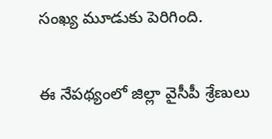సంఖ్య మూడుకు పెరిగింది.

ఈ నేపథ్యంలో జిల్లా వైసీపీ శ్రేణులు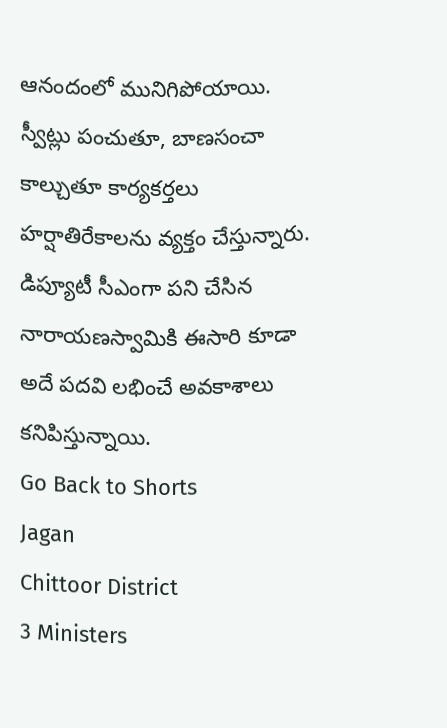ఆనందంలో మునిగిపోయాయి. స్వీట్లు పంచుతూ, బాణసంచా కాల్చుతూ కార్యకర్తలు హర్షాతిరేకాలను వ్యక్తం చేస్తున్నారు. డిప్యూటీ సీఎంగా పని చేసిన నారాయణస్వామికి ఈసారి కూడా అదే పదవి లభించే అవకాశాలు కనిపిస్తున్నాయి.
Go Back to Shorts
Jagan
Chittoor District
3 Ministers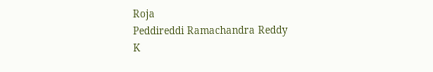Roja
Peddireddi Ramachandra Reddy
K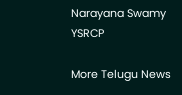Narayana Swamy
YSRCP

More Telugu News